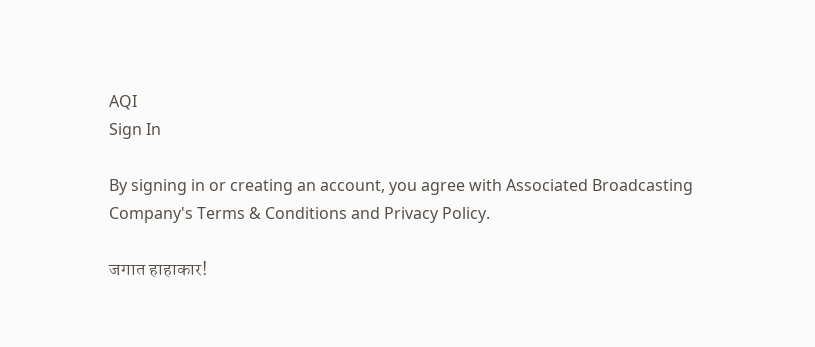AQI
Sign In

By signing in or creating an account, you agree with Associated Broadcasting Company's Terms & Conditions and Privacy Policy.

जगात हाहाकार!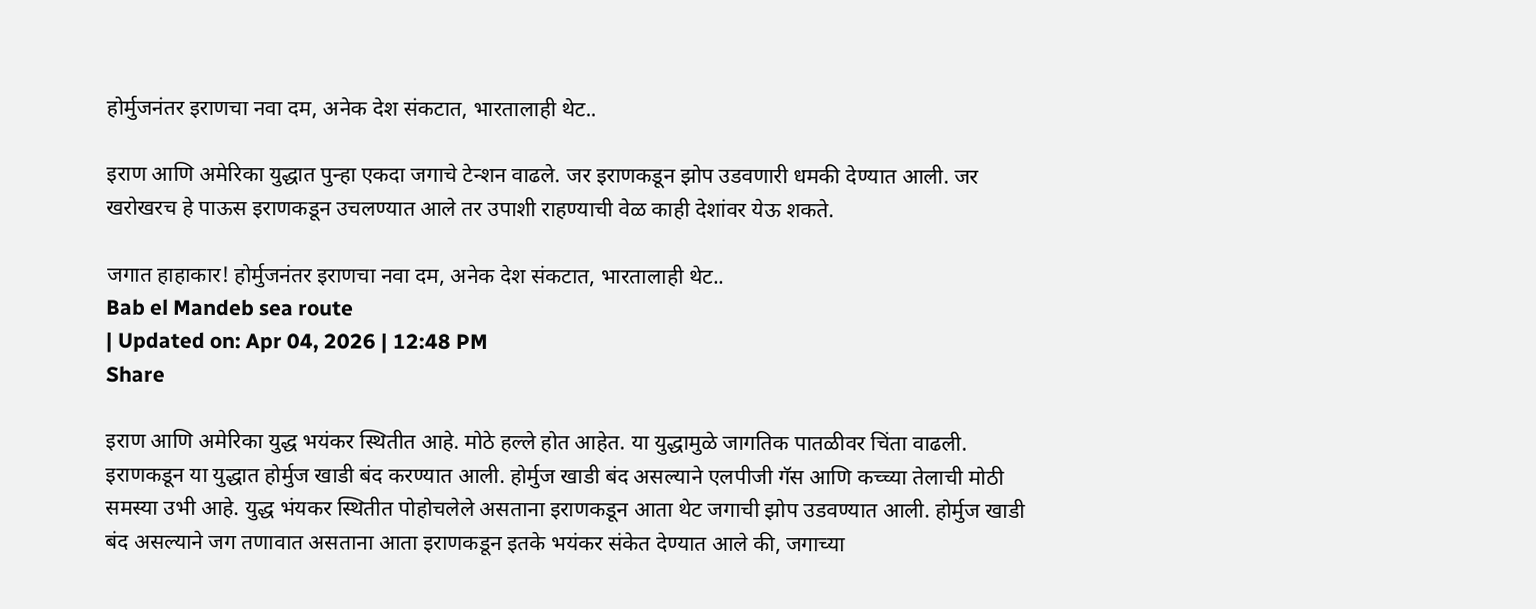होर्मुजनंतर इराणचा नवा दम, अनेक देश संकटात, भारतालाही थेट..

इराण आणि अमेरिका युद्धात पुन्हा एकदा जगाचे टेन्शन वाढले. जर इराणकडून झोप उडवणारी धमकी देण्यात आली. जर खरोखरच हे पाऊस इराणकडून उचलण्यात आले तर उपाशी राहण्याची वेळ काही देशांवर येऊ शकते.

जगात हाहाकार! होर्मुजनंतर इराणचा नवा दम, अनेक देश संकटात, भारतालाही थेट..
Bab el Mandeb sea route
| Updated on: Apr 04, 2026 | 12:48 PM
Share

इराण आणि अमेरिका युद्ध भयंकर स्थितीत आहे. मोठे हल्ले होत आहेत. या युद्धामुळे जागतिक पातळीवर चिंता वाढली. इराणकडून या युद्धात होर्मुज खाडी बंद करण्यात आली. होर्मुज खाडी बंद असल्याने एलपीजी गॅस आणि कच्च्या तेलाची मोठी समस्या उभी आहे. युद्ध भंयकर स्थितीत पोहोचलेले असताना इराणकडून आता थेट जगाची झोप उडवण्यात आली. होर्मुज खाडी बंद असल्याने जग तणावात असताना आता इराणकडून इतके भयंकर संकेत देण्यात आले की, जगाच्या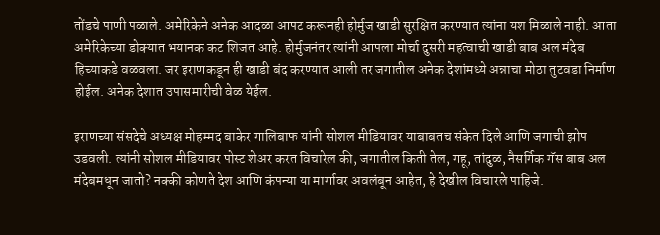तोंडचे पाणी पळाले. अमेरिकेने अनेक आदळा आपट करूनही होर्मुज खाडी सुरक्षित करण्यात त्यांना यश मिळाले नाही. आता अमेरिकेच्या डोक्यात भयानक कट शिजत आहे. होर्मुजनंतर त्यांनी आपला मोर्चा दुसरी महत्वाची खाडी बाब अल मंदेब हिच्याकडे वळवला. जर इराणकडून ही खाडी बंद करण्यात आली तर जगातील अनेक देशांमध्ये अन्नाचा मोठा तुटवडा निर्माण होईल. अनेक देशात उपासमारीची वेळ येईल.

इराणच्या संसदेचे अध्यक्ष मोहम्मद बाकेर गालिबाफ यांनी सोशल मीडियावर याबाबतच संकेत दिले आणि जगाची झोप उडवली. त्यांनी सोशल मीडियावर पोस्ट शेअर करत विचारेल की, जगातील किती तेल, गहू, तांदुळ, नैसर्गिक गॅस बाब अल मंदेबमधून जातो? नक्की कोणते देश आणि कंपन्या या मार्गावर अवलंबून आहेत, हे देखील विचारले पाहिजे.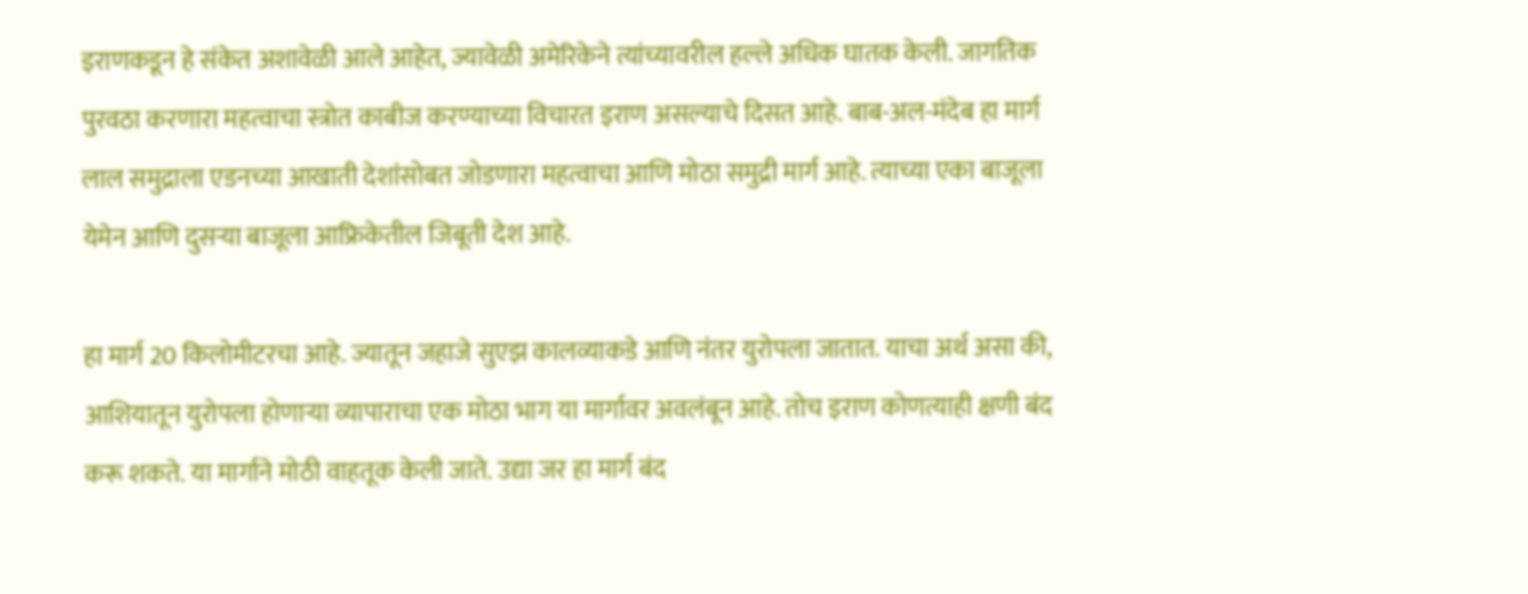इराणकडून हे संकेत अशावेळी आले आहेत, ज्यावेळी अमेरिकेने त्यांच्यावरील हल्ले अधिक घातक केली. जागतिक पुरवठा करणारा महत्वाचा स्त्रोत काबीज करण्याच्या विचारत इराण असल्याचे दिसत आहे. बाब-अल-मंदेब हा मार्ग लाल समुद्राला एडनच्या आखाती देशांसोबत जोडणारा महत्वाचा आणि मोठा समुद्री मार्ग आहे. त्याच्या एका बाजूला येमेन आणि दुसऱ्या बाजूला आफ्रिकेतील जिबूती देश आहे.

हा मार्ग 20 किलोमीटरचा आहे. ज्यातून जहाजे सुएझ कालव्याकडे आणि नंतर युरोपला जातात. याचा अर्थ असा की, आशियातून युरोपला होणाऱ्या व्यापाराचा एक मोठा भाग या मार्गावर अवलंबून आहे. तोच इराण कोणत्याही क्षणी बंद करू शकते. या मार्गाने मोठी वाहतूक केली जाते. उद्या जर हा मार्ग बंद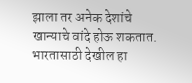झाला तर अनेक देशांचे खान्याचे वांदे होऊ शकतात. भारतासाठी देखील हा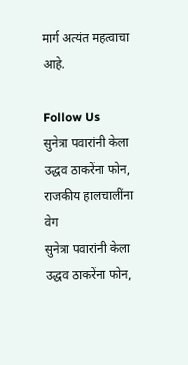मार्ग अत्यंत महत्वाचा आहे.

Follow Us
सुनेत्रा पवारांनी केला उद्धव ठाकरेंना फोन, राजकीय हालचालींना वेग
सुनेत्रा पवारांनी केला उद्धव ठाकरेंना फोन,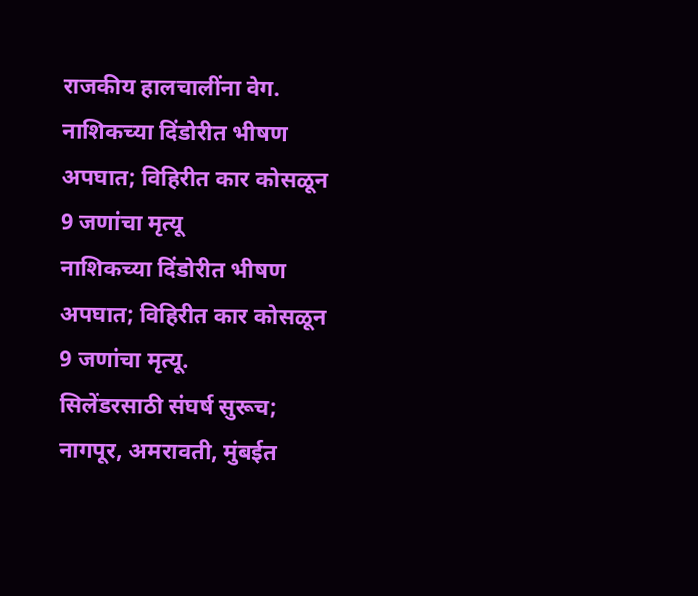राजकीय हालचालींना वेग.
नाशिकच्या दिंडोरीत भीषण अपघात; विहिरीत कार कोसळून 9 जणांचा मृत्यू
नाशिकच्या दिंडोरीत भीषण अपघात; विहिरीत कार कोसळून 9 जणांचा मृत्यू.
सिलेंडरसाठी संघर्ष सुरूच; नागपूर, अमरावती, मुंबईत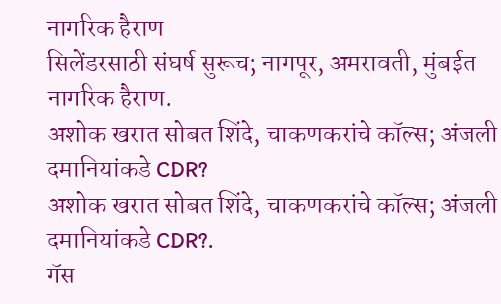नागरिक हैराण
सिलेंडरसाठी संघर्ष सुरूच; नागपूर, अमरावती, मुंबईत नागरिक हैराण.
अशोक खरात सोबत शिंदे, चाकणकरांचे कॉल्स; अंजली दमानियांकडे CDR?
अशोक खरात सोबत शिंदे, चाकणकरांचे कॉल्स; अंजली दमानियांकडे CDR?.
गॅस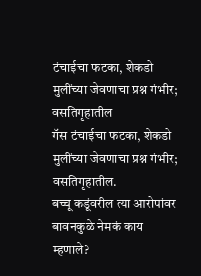टंचाईचा फटका, शेकडो मुलींच्या जेवणाचा प्रश्न गंभीर; वसतिगृहातील
गॅस टंचाईचा फटका, शेकडो मुलींच्या जेवणाचा प्रश्न गंभीर; वसतिगृहातील.
बच्चू कडूंवरील त्या आरोपांवर बावनकुळे नेमकं काय म्हणाले?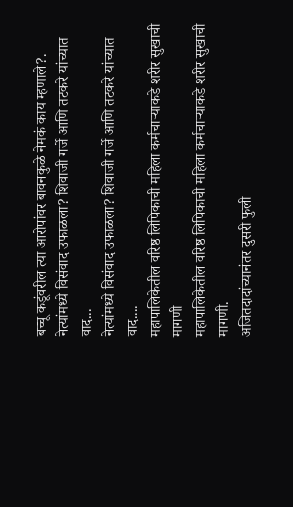बच्चू कडूंवरील त्या आरोपांवर बावनकुळे नेमकं काय म्हणाले?.
नेत्यांमध्ये विसंवाद उफाळला? शिवाजी गर्जे आणि तटकरे यांच्यात वाद...
नेत्यांमध्ये विसंवाद उफाळला? शिवाजी गर्जे आणि तटकरे यांच्यात वाद....
महापालिकेतील वरिष्ठ लिपिकाची महिला कर्मचाऱ्याकडे शरीर सुखाची मागणी
महापालिकेतील वरिष्ठ लिपिकाची महिला कर्मचाऱ्याकडे शरीर सुखाची मागणी.
अजितदादांच्यानंतर दुसरी फुली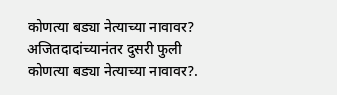कोणत्या बड्या नेत्याच्या नावावर?
अजितदादांच्यानंतर दुसरी फुली कोणत्या बड्या नेत्याच्या नावावर?.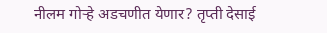नीलम गोऱ्हे अडचणीत येणार? तृप्ती देसाई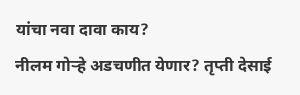यांचा नवा दावा काय?
नीलम गोऱ्हे अडचणीत येणार? तृप्ती देसाई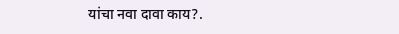यांचा नवा दावा काय?.